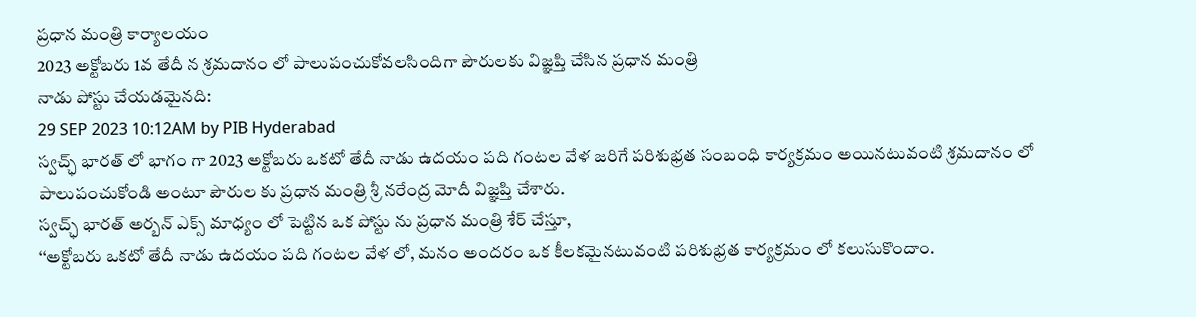ప్రధాన మంత్రి కార్యాలయం
2023 అక్టోబరు 1వ తేదీ న శ్రమదానం లో పాలుపంచుకోవలసిందిగా పౌరులకు విజ్ఞప్తి చేసిన ప్రధాన మంత్రి
నాడు పోస్టు చేయడమైనది:
29 SEP 2023 10:12AM by PIB Hyderabad
స్వచ్ఛ్ భారత్ లో భాగం గా 2023 అక్టోబరు ఒకటో తేదీ నాడు ఉదయం పది గంటల వేళ జరిగే పరిశుభ్రత సంబంధి కార్యక్రమం అయినటువంటి శ్రమదానం లో పాలుపంచుకోండి అంటూ పౌరుల కు ప్రధాన మంత్రి శ్రీ నరేంద్ర మోదీ విజ్ఞప్తి చేశారు.
స్వచ్ఛ్ భారత్ అర్బన్ ఎక్స్ మాధ్యం లో పెట్టిన ఒక పోస్టు ను ప్రధాన మంత్రి శేర్ చేస్తూ,
‘‘అక్టోబరు ఒకటో తేదీ నాడు ఉదయం పది గంటల వేళ లో, మనం అందరం ఒక కీలకమైనటువంటి పరిశుభ్రత కార్యక్రమం లో కలుసుకొందాం.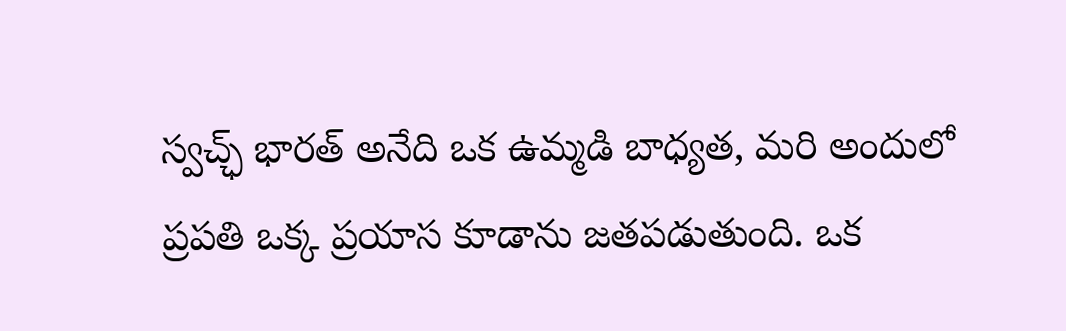స్వచ్ఛ్ భారత్ అనేది ఒక ఉమ్మడి బాధ్యత, మరి అందులో ప్రపతి ఒక్క ప్రయాస కూడాను జతపడుతుంది. ఒక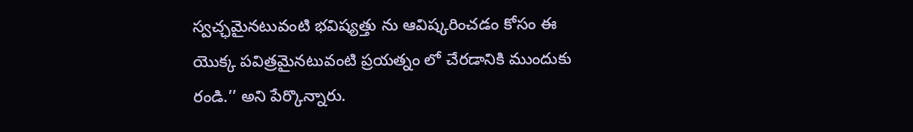స్వచ్ఛమైనటువంటి భవిష్యత్తు ను ఆవిష్కరించడం కోసం ఈ యొక్క పవిత్రమైనటువంటి ప్రయత్నం లో చేరడానికి ముందుకు రండి.’’ అని పేర్కొన్నారు.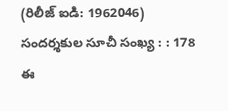(రిలీజ్ ఐడి: 1962046)
సందర్శకుల సూచీ సంఖ్య : : 178
ఈ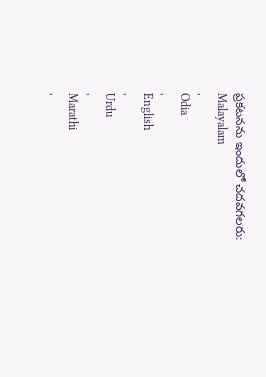ప్రకటనను ఇందులో చదవగలరు:
Malayalam
,
Odia
,
English
,
Urdu
,
Marathi
,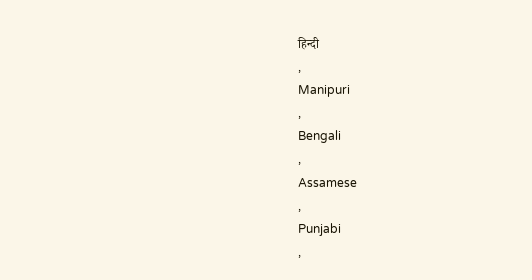हिन्दी
,
Manipuri
,
Bengali
,
Assamese
,
Punjabi
,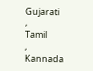Gujarati
,
Tamil
,
Kannada